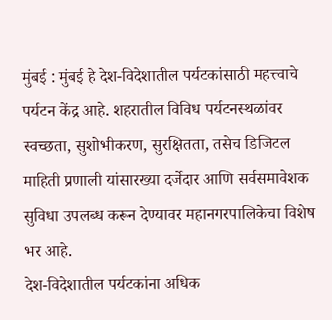मुंबई : मुंबई हे देश-विदेशातील पर्यटकांसाठी महत्त्वाचे पर्यटन केंद्र आहे. शहरातील विविध पर्यटनस्थळांवर स्वच्छता, सुशोभीकरण, सुरक्षितता, तसेच डिजिटल माहिती प्रणाली यांसारख्या दर्जेदार आणि सर्वसमावेशक सुविधा उपलब्ध करून देण्यावर महानगरपालिकेचा विशेष भर आहे.
देश-विदेशातील पर्यटकांना अधिक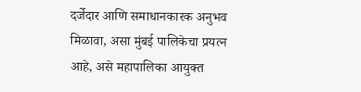दर्जेदार आणि समाधानकारक अनुभव मिळावा, असा मुंबई पालिकेचा प्रयत्न आहे, असे महापालिका आयुक्त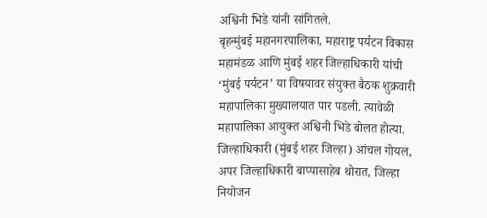अश्विनी भिडे यांनी सांगितले.
बृहन्मुंबई महानगरपालिका, महाराष्ट्र पर्यटन विकास महामंडळ आणि मुंबई शहर जिल्हाधिकारी यांची ‘मुंबई पर्यटन’ या विषयावर संयुक्त बैठक शुक्रवारी महापालिका मुख्यालयात पार पडली. त्यावेळी महापालिका आयुक्त अश्विनी भिडे बोलत होत्या.
जिल्हाधिकारी (मुंबई शहर जिल्हा) आंचल गोयल, अपर जिल्हाधिकारी बाप्पासाहेब थोरात, जिल्हा नियोजन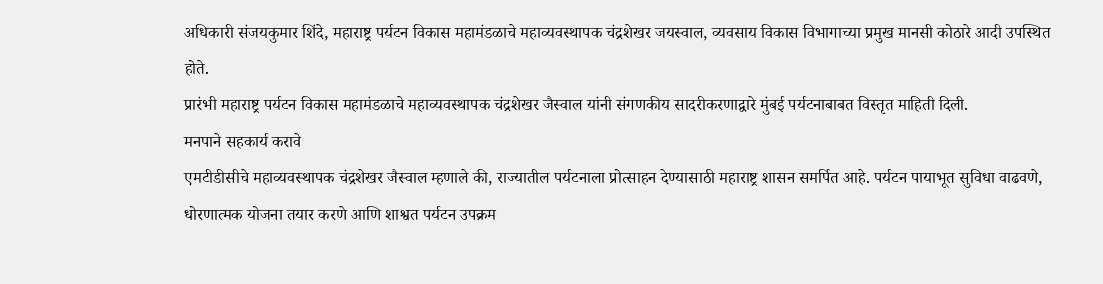अधिकारी संजयकुमार शिंदे, महाराष्ट्र पर्यटन विकास महामंडळाचे महाव्यवस्थापक चंद्रशेखर जयस्वाल, व्यवसाय विकास विभागाच्या प्रमुख मानसी कोठारे आदी उपस्थित होते.
प्रारंभी महाराष्ट्र पर्यटन विकास महामंडळाचे महाव्यवस्थापक चंद्रशेखर जैस्वाल यांनी संगणकीय सादरीकरणाद्वारे मुंबई पर्यटनाबाबत विस्तृत माहिती दिली.
मनपाने सहकार्य करावे
एमटीडीसीचे महाव्यवस्थापक चंद्रशेखर जैस्वाल म्हणाले की, राज्यातील पर्यटनाला प्रोत्साहन देण्यासाठी महाराष्ट्र शासन समर्पित आहे. पर्यटन पायाभूत सुविधा वाढवणे, धोरणात्मक योजना तयार करणे आणि शाश्वत पर्यटन उपक्रम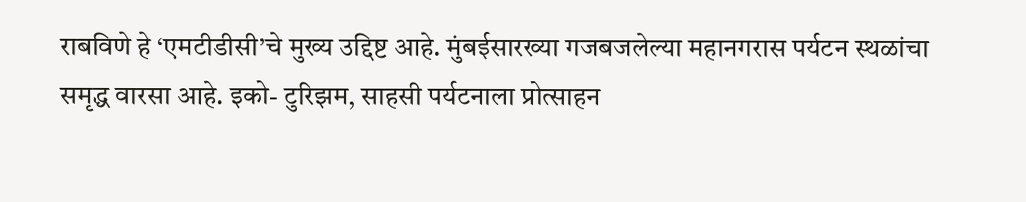राबविणे हे ‘एमटीडीसी’चे मुख्य उद्दिष्ट आहे. मुंबईसारख्या गजबजलेल्या महानगरास पर्यटन स्थळांचा समृद्ध वारसा आहे. इको- टुरिझम, साहसी पर्यटनाला प्रोत्साहन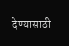देण्यासाठी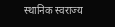स्थानिक स्वराज्य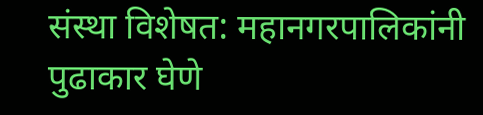संस्था विशेषत: महानगरपालिकांनी पुढाकार घेणे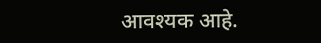आवश्यक आहे.